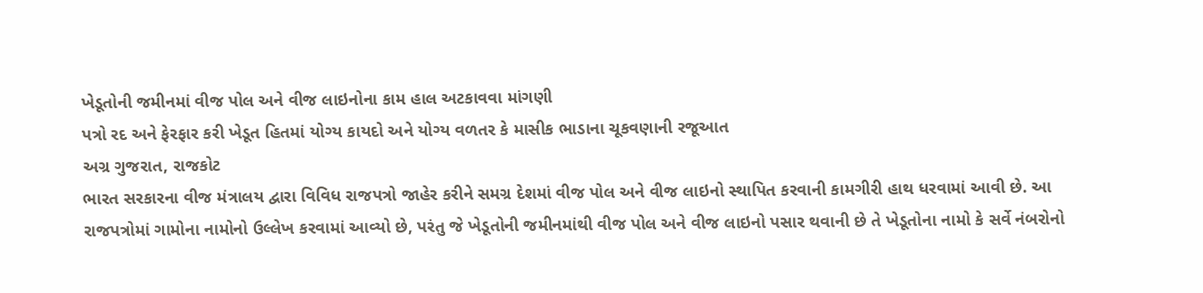ખેડૂતોની જમીનમાં વીજ પોલ અને વીજ લાઇનોના કામ હાલ અટકાવવા માંગણી
પત્રો રદ અને ફેરફાર કરી ખેડૂત હિતમાં યોગ્ય કાયદો અને યોગ્ય વળતર કે માસીક ભાડાના ચૂકવણાની રજૂઆત
અગ્ર ગુજરાત, રાજકોટ
ભારત સરકારના વીજ મંત્રાલય દ્વારા વિવિધ રાજપત્રો જાહેર કરીને સમગ્ર દેશમાં વીજ પોલ અને વીજ લાઇનો સ્થાપિત કરવાની કામગીરી હાથ ધરવામાં આવી છે. આ રાજપત્રોમાં ગામોના નામોનો ઉલ્લેખ કરવામાં આવ્યો છે, પરંતુ જે ખેડૂતોની જમીનમાંથી વીજ પોલ અને વીજ લાઇનો પસાર થવાની છે તે ખેડૂતોના નામો કે સર્વે નંબરોનો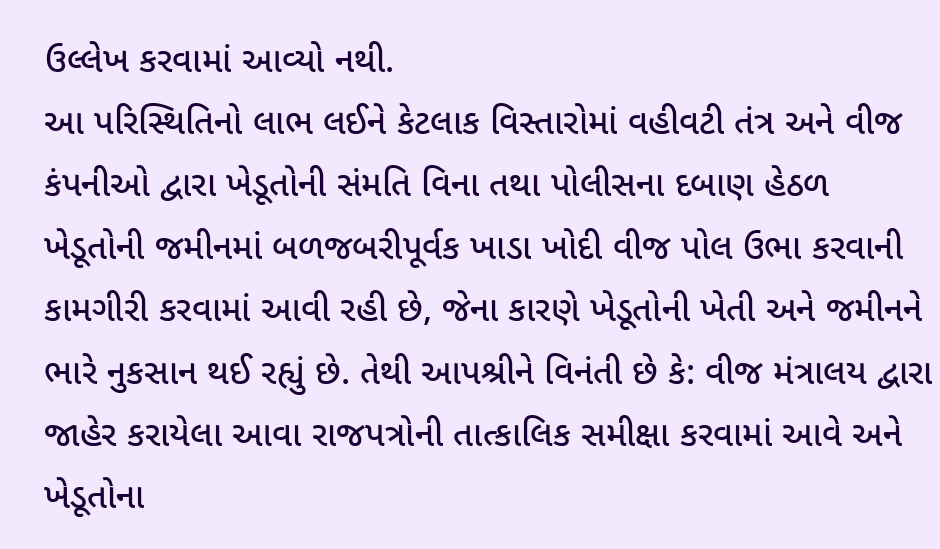ઉલ્લેખ કરવામાં આવ્યો નથી.
આ પરિસ્થિતિનો લાભ લઈને કેટલાક વિસ્તારોમાં વહીવટી તંત્ર અને વીજ કંપનીઓ દ્વારા ખેડૂતોની સંમતિ વિના તથા પોલીસના દબાણ હેઠળ ખેડૂતોની જમીનમાં બળજબરીપૂર્વક ખાડા ખોદી વીજ પોલ ઉભા કરવાની કામગીરી કરવામાં આવી રહી છે, જેના કારણે ખેડૂતોની ખેતી અને જમીનને ભારે નુકસાન થઈ રહ્યું છે. તેથી આપશ્રીને વિનંતી છે કે: વીજ મંત્રાલય દ્વારા જાહેર કરાયેલા આવા રાજપત્રોની તાત્કાલિક સમીક્ષા કરવામાં આવે અને ખેડૂતોના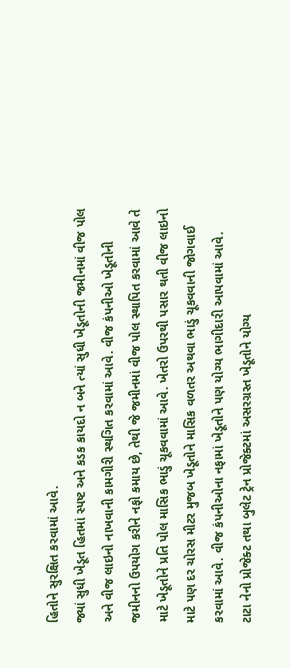હિતોને સુરક્ષિત કરવામાં આવે.
જ્યાં સુધી ખેડૂત હિતમાં સ્પષ્ટ અને કડક કાયદો ન બને ત્યાં સુધી ખેડૂતોની જમીનમાં વીજ પોલ અને વીજ લાઇનો નાખવાની કામગીરી સ્થગિત કરવામાં આવે. વીજ કંપનીઓ ખેડૂતોની જમીનનો ઉપયોગ કરીને નફો કમાય છે, તેથી જે જમીનમાં વીજ પોલ સ્થાપિત કરવામાં આવે તે માટે ખેડૂતોને પ્રતિ પોલ માસિક ભાડું ચૂકવવામાં આવે. ખેતરો ઉપરથી પસાર થતી વીજ લાઇનો માટે પણ દર ચોરસ મીટર મુજબ ખેડૂતોને માસિક વળતર અથવા ભાડું ચૂકવવાની જોગવાઈ કરવામાં આવે. વીજ કંપનીઓના નફામાં ખેડૂતોને પણ યોગ્ય ભાગીદારી આપવામાં આવે.
ટાટા નેનો પ્રોજેક્ટ તથા બુલેટ ટ્રેન પ્રોજેક્ટમાં અસરગ્રસ્ત ખેડૂતોને યોગ્ય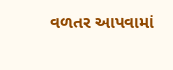વળતર આપવામાં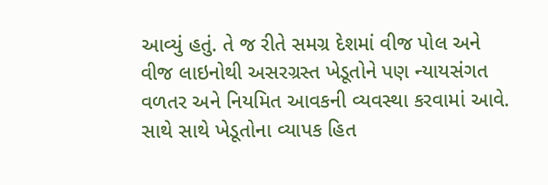આવ્યું હતું. તે જ રીતે સમગ્ર દેશમાં વીજ પોલ અને વીજ લાઇનોથી અસરગ્રસ્ત ખેડૂતોને પણ ન્યાયસંગત વળતર અને નિયમિત આવકની વ્યવસ્થા કરવામાં આવે. સાથે સાથે ખેડૂતોના વ્યાપક હિત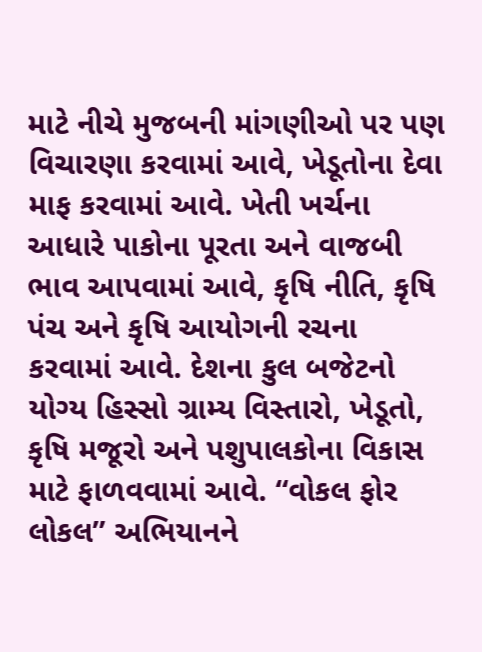માટે નીચે મુજબની માંગણીઓ પર પણ વિચારણા કરવામાં આવે, ખેડૂતોના દેવા માફ કરવામાં આવે. ખેતી ખર્ચના આધારે પાકોના પૂરતા અને વાજબી ભાવ આપવામાં આવે, કૃષિ નીતિ, કૃષિ પંચ અને કૃષિ આયોગની રચના કરવામાં આવે. દેશના કુલ બજેટનો યોગ્ય હિસ્સો ગ્રામ્ય વિસ્તારો, ખેડૂતો, કૃષિ મજૂરો અને પશુપાલકોના વિકાસ માટે ફાળવવામાં આવે. “વોકલ ફોર લોકલ” અભિયાનને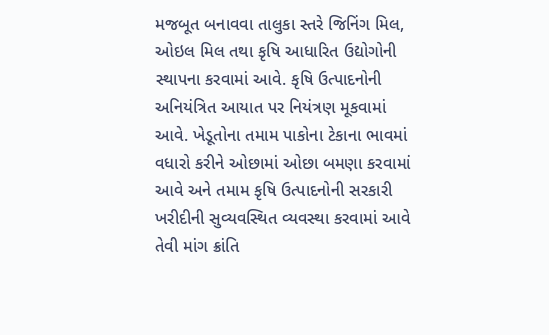મજબૂત બનાવવા તાલુકા સ્તરે જિનિંગ મિલ, ઓઇલ મિલ તથા કૃષિ આધારિત ઉદ્યોગોની સ્થાપના કરવામાં આવે. કૃષિ ઉત્પાદનોની અનિયંત્રિત આયાત પર નિયંત્રણ મૂકવામાં આવે. ખેડૂતોના તમામ પાકોના ટેકાના ભાવમાં વધારો કરીને ઓછામાં ઓછા બમણા કરવામાં આવે અને તમામ કૃષિ ઉત્પાદનોની સરકારી ખરીદીની સુવ્યવસ્થિત વ્યવસ્થા કરવામાં આવે તેવી માંગ ક્રાંતિ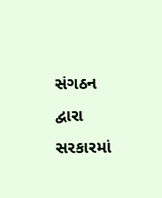સંગઠન દ્વારા સરકારમાં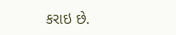કરાઇ છે.